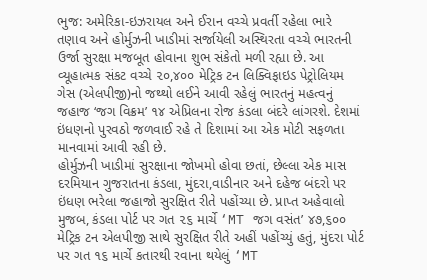ભુજ: અમેરિકા-ઇઝરાયલ અને ઈરાન વચ્ચે પ્રવર્તી રહેલા ભારે તણાવ અને હોર્મુઝની ખાડીમાં સર્જાયેલી અસ્થિરતા વચ્ચે ભારતની ઉર્જા સુરક્ષા મજબૂત હોવાના શુભ સંકેતો મળી રહ્યા છે. આ વ્યૂહાત્મક સંકટ વચ્ચે ૨૦,૪૦૦ મેટ્રિક ટન લિક્વિફાઇડ પેટ્રોલિયમ ગેસ (એલપીજી)નો જથ્થો લઈને આવી રહેલું ભારતનું મહત્વનું જહાજ ‘જગ વિક્રમ’ ૧૪ એપ્રિલના રોજ કંડલા બંદરે લાંગરશે. દેશમાં ઇંધણનો પુરવઠો જળવાઈ રહે તે દિશામાં આ એક મોટી સફળતા માનવામાં આવી રહી છે.
હોર્મુઝની ખાડીમાં સુરક્ષાના જોખમો હોવા છતાં, છેલ્લા એક માસ દરમિયાન ગુજરાતના કંડલા, મુંદરા,વાડીનાર અને દહેજ બંદરો પર ઇંધણ ભરેલા જહાજો સુરક્ષિત રીતે પહોંચ્યા છે. પ્રાપ્ત અહેવાલો મુજબ, કંડલા પોર્ટ પર ગત ૨૬ માર્ચે ‘MT જગ વસંત’ ૪૭,૬૦૦ મેટ્રિક ટન એલપીજી સાથે સુરક્ષિત રીતે અહીં પહોંચ્યું હતું, મુંદરા પોર્ટ પર ગત ૧૬ માર્ચે કતારથી રવાના થયેલું ‘MT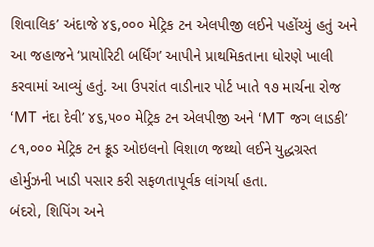શિવાલિક’ અંદાજે ૪૬,૦૦૦ મેટ્રિક ટન એલપીજી લઈને પહોંચ્યું હતું અને આ જહાજને ‘પ્રાયોરિટી બર્ધિંગ’ આપીને પ્રાથમિકતાના ધોરણે ખાલી કરવામાં આવ્યું હતું. આ ઉપરાંત વાડીનાર પોર્ટ ખાતે ૧૭ માર્ચના રોજ ‘MT નંદા દેવી’ ૪૬,૫૦૦ મેટ્રિક ટન એલપીજી અને ‘MT જગ લાડકી’ ૮૧,૦૦૦ મેટ્રિક ટન ક્રૂડ ઓઇલનો વિશાળ જથ્થો લઈને યુદ્ધગ્રસ્ત હોર્મુઝની ખાડી પસાર કરી સફળતાપૂર્વક લાંગર્યા હતા.
બંદરો, શિપિંગ અને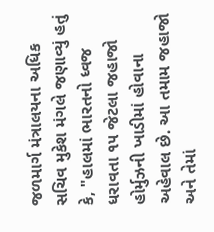જળમાર્ગ મંત્રાલયના અધિક સચિવ મુકેશ મંગલે જણાવ્યું હતું કે, "હાલમાં ભારતનો ધ્વજ ધરાવતા ૧૫ જેટલા જહાજો હોર્મુઝની ખાડીમાં હોવાના અહેવાલ છે. આ તમામ જહાજો અને તેમાં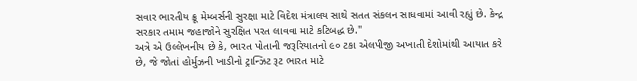સવાર ભારતીય ક્રૂ મેમ્બર્સની સુરક્ષા માટે વિદેશ મંત્રાલય સાથે સતત સંકલન સાધવામાં આવી રહ્યું છે. કેન્દ્ર સરકાર તમામ જહાજોને સુરક્ષિત પરત લાવવા માટે કટિબદ્ધ છે."
અત્રે એ ઉલ્લેખનીય છે કે, ભારત પોતાની જરૂરિયાતનો ૯૦ ટકા એલપીજી અખાતી દેશોમાંથી આયાત કરે છે, જે જોતાં હોર્મુઝની ખાડીનો ટ્રાન્ઝિટ રૂટ ભારત માટે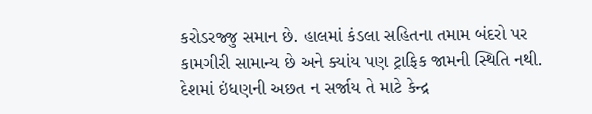કરોડરજ્જુ સમાન છે. હાલમાં કંડલા સહિતના તમામ બંદરો પર કામગીરી સામાન્ય છે અને ક્યાંય પણ ટ્રાફિક જામની સ્થિતિ નથી. દેશમાં ઇંધણની અછત ન સર્જાય તે માટે કેન્દ્ર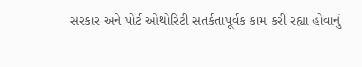સરકાર અને પોર્ટ ઓથોરિટી સતર્કતાપૂર્વક કામ કરી રહ્યા હોવાનું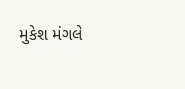મુકેશ મંગલે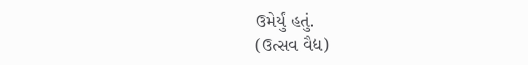ઉમેર્યું હતું.
(ઉત્સવ વૈદ્ય)